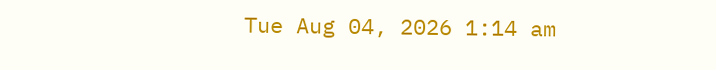Tue Aug 04, 2026 1:14 am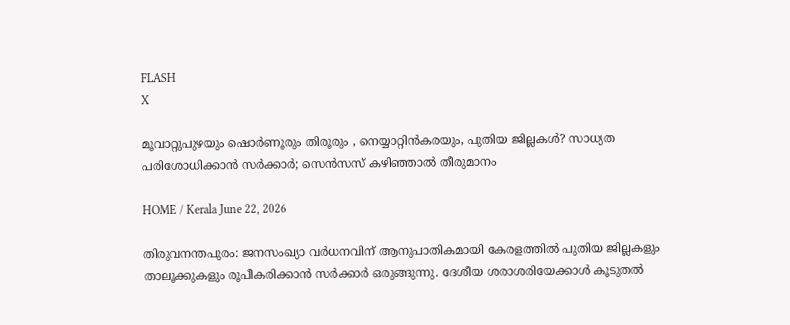FLASH
X

മൂവാറ്റുപുഴയും ഷൊര്‍ണൂരും തിരൂരും , നെയ്യാറ്റിൻകരയും, പുതിയ ജില്ലകള്‍? സാധ്യത പരിശോധിക്കാൻ സര്‍ക്കാര്‍; സെൻസസ് കഴിഞ്ഞാല്‍ തീരുമാനം

HOME / Kerala June 22, 2026

തിരുവനന്തപുരം: ജനസംഖ്യാ വർധനവിന് ആനുപാതികമായി കേരളത്തില്‍ പുതിയ ജില്ലകളും താലൂക്കുകളും രൂപീകരിക്കാൻ സർക്കാർ ഒരുങ്ങുന്നു. ദേശീയ ശരാശരിയേക്കാള്‍ കൂടുതല്‍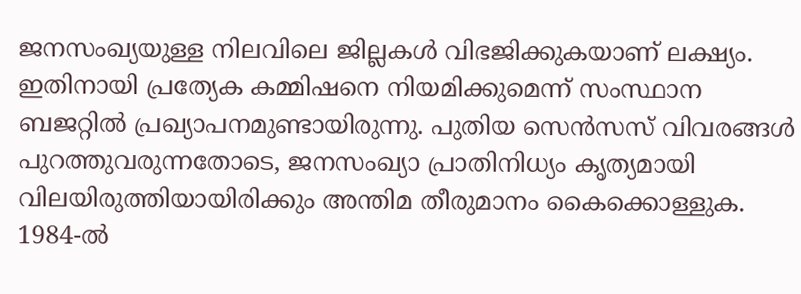ജനസംഖ്യയുള്ള നിലവിലെ ജില്ലകള്‍ വിഭജിക്കുകയാണ് ലക്ഷ്യം. ഇതിനായി പ്രത്യേക കമ്മിഷനെ നിയമിക്കുമെന്ന് സംസ്ഥാന ബജറ്റില്‍ പ്രഖ്യാപനമുണ്ടായിരുന്നു. പുതിയ സെൻസസ് വിവരങ്ങള്‍ പുറത്തുവരുന്നതോടെ, ജനസംഖ്യാ പ്രാതിനിധ്യം കൃത്യമായി വിലയിരുത്തിയായിരിക്കും അന്തിമ തീരുമാനം കൈക്കൊള്ളുക. 1984-ല്‍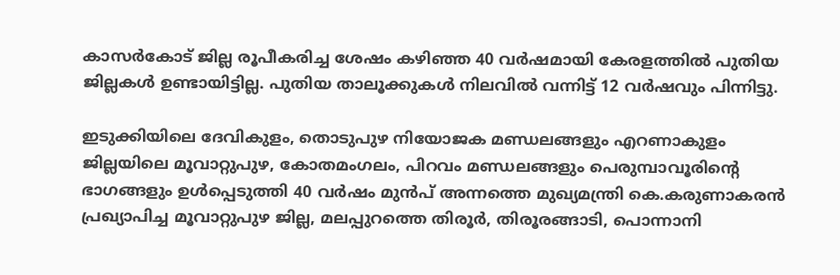കാസർകോട് ജില്ല രൂപീകരിച്ച ശേഷം കഴിഞ്ഞ 40 വർഷമായി കേരളത്തില്‍ പുതിയ ജില്ലകള്‍ ഉണ്ടായിട്ടില്ല. പുതിയ താലൂക്കുകള്‍ നിലവില്‍ വന്നിട്ട് 12 വർഷവും പിന്നിട്ടു.

ഇടുക്കിയിലെ ദേവികുളം, തൊടുപുഴ നിയോജക മണ്ഡലങ്ങളും എറണാകുളം ജില്ലയിലെ മൂവാറ്റുപുഴ, കോതമംഗലം, പിറവം മണ്ഡലങ്ങളും പെരുമ്പാവൂരിന്റെ ഭാഗങ്ങളും ഉള്‍പ്പെടുത്തി 40 വർഷം മുൻപ് അന്നത്തെ മുഖ്യമന്ത്രി കെ.കരുണാകരൻ പ്രഖ്യാപിച്ച മൂവാറ്റുപുഴ ജില്ല, മലപ്പുറത്തെ തിരൂർ, തിരൂരങ്ങാടി, പൊന്നാനി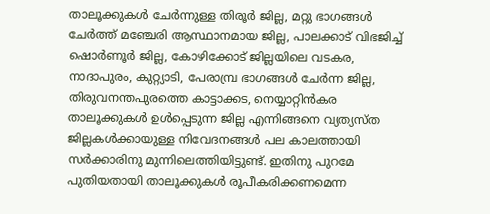താലൂക്കുകള്‍ ചേർന്നുള്ള തിരൂർ ജില്ല, മറ്റു ഭാഗങ്ങള്‍ ചേർത്ത് മഞ്ചേരി ആസ്ഥാനമായ ജില്ല, പാലക്കാട് വിഭജിച്ച്‌ ഷൊർണൂർ ജില്ല, കോഴിക്കോട് ജില്ലയിലെ വടകര, നാദാപുരം, കുറ്റ്യാടി, പേരാമ്പ്ര ഭാഗങ്ങള്‍ ചേർന്ന ജില്ല, തിരുവനന്തപുരത്തെ കാട്ടാക്കട, നെയ്യാറ്റിൻകര താലൂക്കുകള്‍ ഉള്‍പ്പെടുന്ന ജില്ല എന്നിങ്ങനെ വ്യത്യസ്ത ജില്ലകള്‍ക്കായുള്ള നിവേദനങ്ങള്‍ പല കാലത്തായി സർക്കാരിനു മുന്നിലെത്തിയിട്ടുണ്ട്. ഇതിനു പുറമേ പുതിയതായി താലൂക്കുകള്‍ രൂപീകരിക്കണമെന്ന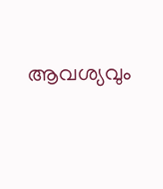ആവശ്യവും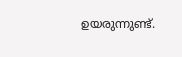ഉയരുന്നുണ്ട്.